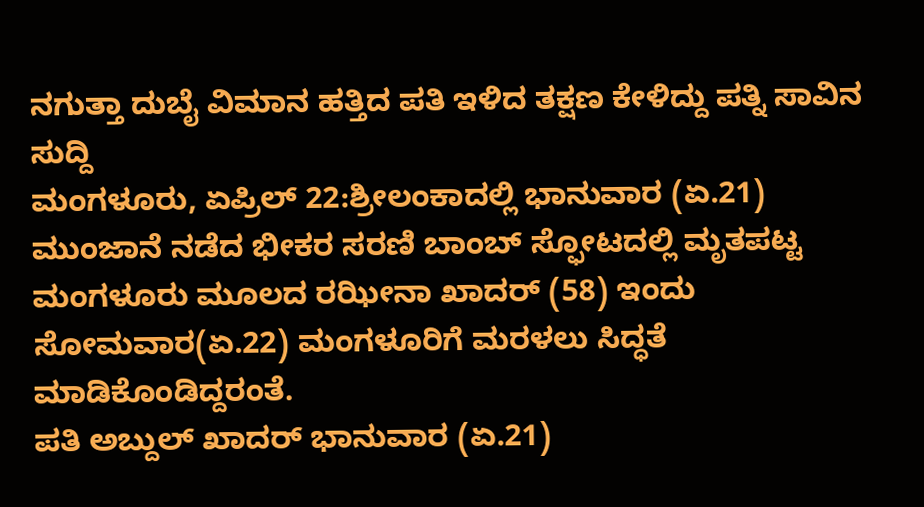ನಗುತ್ತಾ ದುಬೈ ವಿಮಾನ ಹತ್ತಿದ ಪತಿ ಇಳಿದ ತಕ್ಷಣ ಕೇಳಿದ್ದು ಪತ್ನಿ ಸಾವಿನ ಸುದ್ದಿ
ಮಂಗಳೂರು, ಏಪ್ರಿಲ್ 22:ಶ್ರೀಲಂಕಾದಲ್ಲಿ ಭಾನುವಾರ (ಏ.21) ಮುಂಜಾನೆ ನಡೆದ ಭೀಕರ ಸರಣಿ ಬಾಂಬ್ ಸ್ಫೋಟದಲ್ಲಿ ಮೃತಪಟ್ಟ ಮಂಗಳೂರು ಮೂಲದ ರಝೀನಾ ಖಾದರ್ (58) ಇಂದು ಸೋಮವಾರ(ಏ.22) ಮಂಗಳೂರಿಗೆ ಮರಳಲು ಸಿದ್ಧತೆ ಮಾಡಿಕೊಂಡಿದ್ದರಂತೆ.
ಪತಿ ಅಬ್ದುಲ್ ಖಾದರ್ ಭಾನುವಾರ (ಏ.21)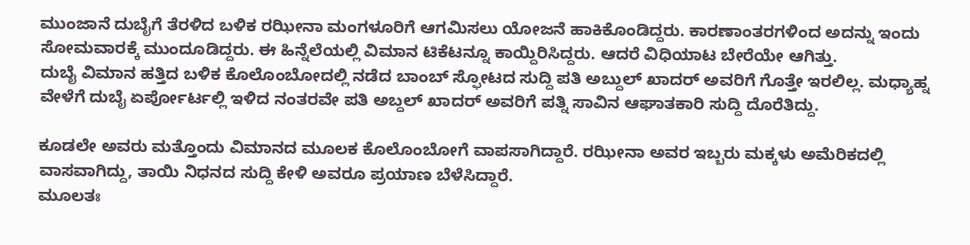ಮುಂಜಾನೆ ದುಬೈಗೆ ತೆರಳಿದ ಬಳಿಕ ರಝೀನಾ ಮಂಗಳೂರಿಗೆ ಆಗಮಿಸಲು ಯೋಜನೆ ಹಾಕಿಕೊಂಡಿದ್ದರು. ಕಾರಣಾಂತರಗಳಿಂದ ಅದನ್ನು ಇಂದು ಸೋಮವಾರಕ್ಕೆ ಮುಂದೂಡಿದ್ದರು. ಈ ಹಿನ್ನೆಲೆಯಲ್ಲಿ ವಿಮಾನ ಟಿಕೆಟನ್ನೂ ಕಾಯ್ದಿರಿಸಿದ್ದರು. ಆದರೆ ವಿಧಿಯಾಟ ಬೇರೆಯೇ ಆಗಿತ್ತು.
ದುಬೈ ವಿಮಾನ ಹತ್ತಿದ ಬಳಿಕ ಕೊಲೊಂಬೋದಲ್ಲಿ ನಡೆದ ಬಾಂಬ್ ಸ್ಫೋಟದ ಸುದ್ದಿ ಪತಿ ಅಬ್ದುಲ್ ಖಾದರ್ ಅವರಿಗೆ ಗೊತ್ತೇ ಇರಲಿಲ್ಲ. ಮಧ್ಯಾಹ್ನ ವೇಳೆಗೆ ದುಬೈ ಏರ್ಪೋರ್ಟಲ್ಲಿ ಇಳಿದ ನಂತರವೇ ಪತಿ ಅಬ್ದಲ್ ಖಾದರ್ ಅವರಿಗೆ ಪತ್ನಿ ಸಾವಿನ ಆಘಾತಕಾರಿ ಸುದ್ದಿ ದೊರೆತಿದ್ದು.

ಕೂಡಲೇ ಅವರು ಮತ್ತೊಂದು ವಿಮಾನದ ಮೂಲಕ ಕೊಲೊಂಬೋಗೆ ವಾಪಸಾಗಿದ್ದಾರೆ. ರಝೀನಾ ಅವರ ಇಬ್ಬರು ಮಕ್ಕಳು ಅಮೆರಿಕದಲ್ಲಿ ವಾಸವಾಗಿದ್ದು, ತಾಯಿ ನಿಧನದ ಸುದ್ದಿ ಕೇಳಿ ಅವರೂ ಪ್ರಯಾಣ ಬೆಳೆಸಿದ್ದಾರೆ.
ಮೂಲತಃ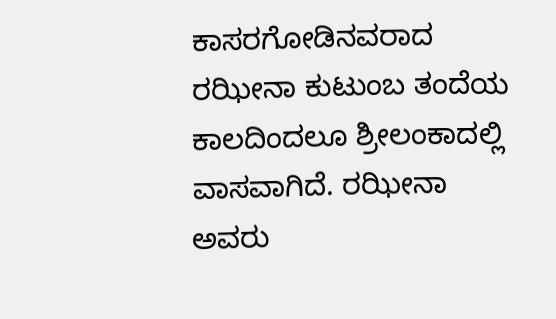ಕಾಸರಗೋಡಿನವರಾದ ರಝೀನಾ ಕುಟುಂಬ ತಂದೆಯ ಕಾಲದಿಂದಲೂ ಶ್ರೀಲಂಕಾದಲ್ಲಿ ವಾಸವಾಗಿದೆ. ರಝೀನಾ ಅವರು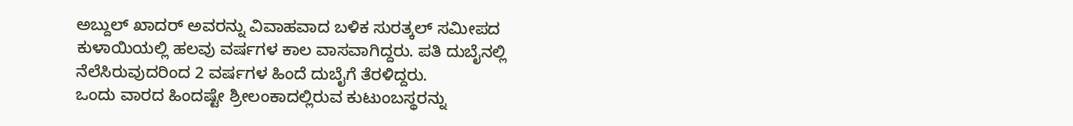ಅಬ್ದುಲ್ ಖಾದರ್ ಅವರನ್ನು ವಿವಾಹವಾದ ಬಳಿಕ ಸುರತ್ಕಲ್ ಸಮೀಪದ ಕುಳಾಯಿಯಲ್ಲಿ ಹಲವು ವರ್ಷಗಳ ಕಾಲ ವಾಸವಾಗಿದ್ದರು. ಪತಿ ದುಬೈನಲ್ಲಿ ನೆಲೆಸಿರುವುದರಿಂದ 2 ವರ್ಷಗಳ ಹಿಂದೆ ದುಬೈಗೆ ತೆರಳಿದ್ದರು.
ಒಂದು ವಾರದ ಹಿಂದಷ್ಟೇ ಶ್ರೀಲಂಕಾದಲ್ಲಿರುವ ಕುಟುಂಬಸ್ಥರನ್ನು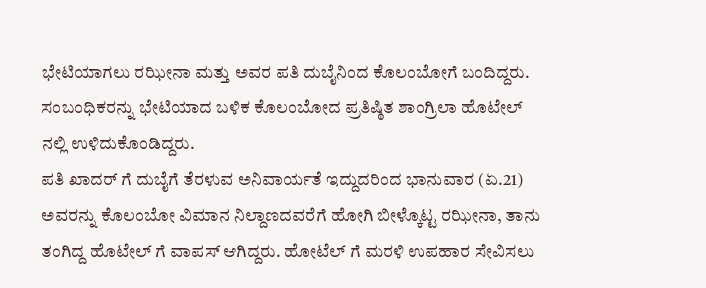ಭೇಟಿಯಾಗಲು ರಝೀನಾ ಮತ್ತು ಅವರ ಪತಿ ದುಬೈನಿಂದ ಕೊಲಂಬೋಗೆ ಬಂದಿದ್ದರು. ಸಂಬಂಧಿಕರನ್ನು ಭೇಟಿಯಾದ ಬಳಿಕ ಕೊಲಂಬೋದ ಪ್ರತಿಷ್ಠಿತ ಶಾಂಗ್ರಿಲಾ ಹೊಟೇಲ್ ನಲ್ಲಿ ಉಳಿದುಕೊಂಡಿದ್ದರು.
ಪತಿ ಖಾದರ್ ಗೆ ದುಬೈಗೆ ತೆರಳುವ ಅನಿವಾರ್ಯತೆ ಇದ್ದುದರಿಂದ ಭಾನುವಾರ (ಏ.21) ಅವರನ್ನು ಕೊಲಂಬೋ ವಿಮಾನ ನಿಲ್ದಾಣದವರೆಗೆ ಹೋಗಿ ಬೀಳ್ಕೊಟ್ಟ ರಝೀನಾ, ತಾನು ತಂಗಿದ್ದ ಹೊಟೇಲ್ ಗೆ ವಾಪಸ್ ಆಗಿದ್ದರು. ಹೋಟೆಲ್ ಗೆ ಮರಳಿ ಉಪಹಾರ ಸೇವಿಸಲು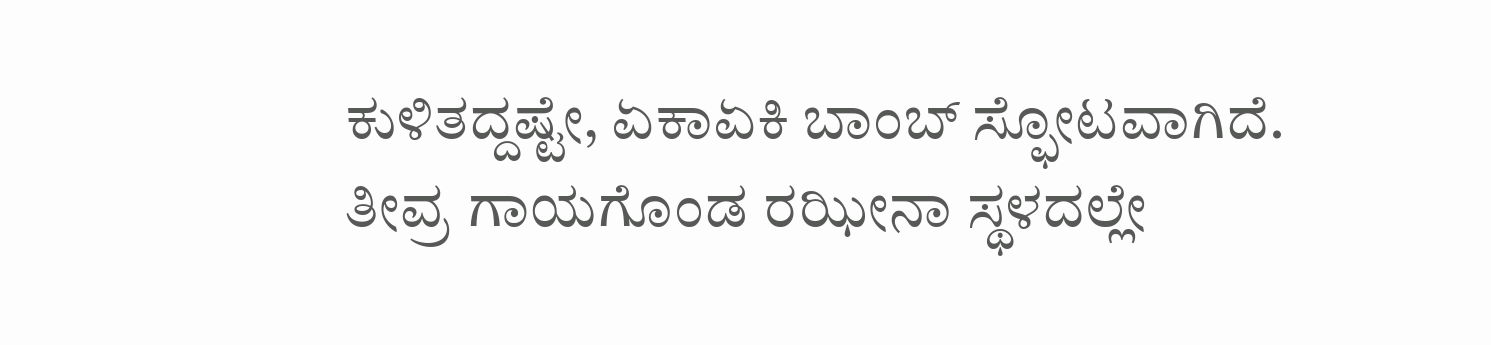ಕುಳಿತದ್ದಷ್ಟೇ, ಏಕಾಏಕಿ ಬಾಂಬ್ ಸ್ಫೋಟವಾಗಿದೆ. ತೀವ್ರ ಗಾಯಗೊಂಡ ರಝೀನಾ ಸ್ಥಳದಲ್ಲೇ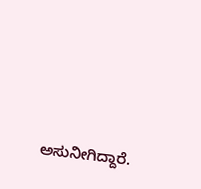ಅಸುನೀಗಿದ್ದಾರೆ.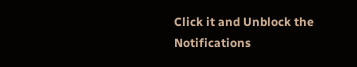Click it and Unblock the Notifications